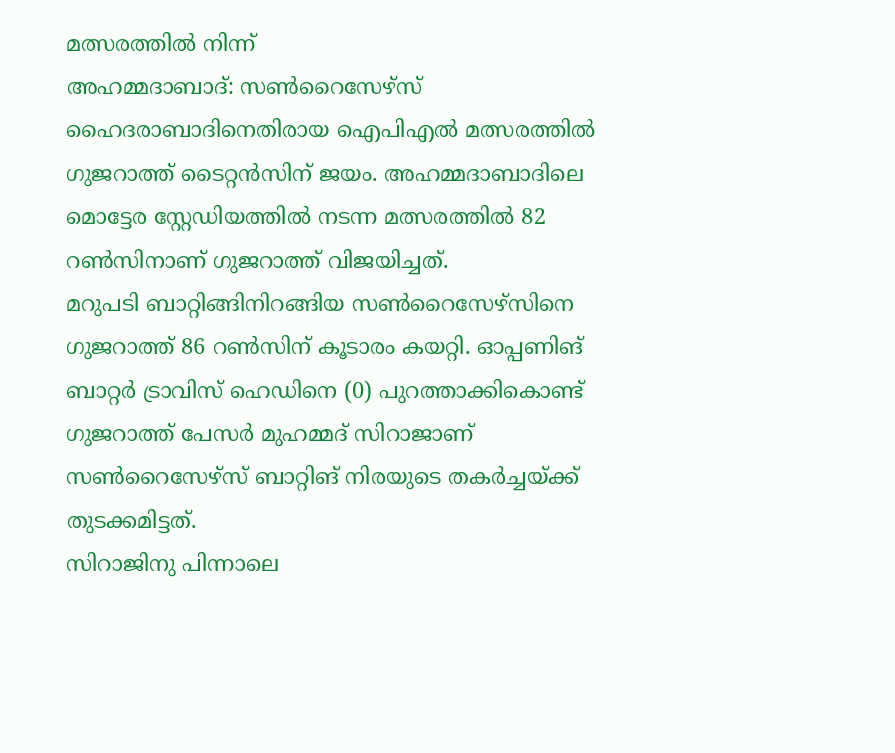മത്സരത്തിൽ നിന്ന്
അഹമ്മദാബാദ്: സൺറൈസേഴ്സ് ഹൈദരാബാദിനെതിരായ ഐപിഎൽ മത്സരത്തിൽ ഗുജറാത്ത് ടൈറ്റൻസിന് ജയം. അഹമ്മദാബാദിലെ മൊട്ടേര സ്റ്റേഡിയത്തിൽ നടന്ന മത്സരത്തിൽ 82 റൺസിനാണ് ഗുജറാത്ത് വിജയിച്ചത്.
മറുപടി ബാറ്റിങ്ങിനിറങ്ങിയ സൺറൈസേഴ്സിനെ ഗുജറാത്ത് 86 റൺസിന് കൂടാരം കയറ്റി. ഓപ്പണിങ് ബാറ്റർ ട്രാവിസ് ഹെഡിനെ (0) പുറത്താക്കികൊണ്ട് ഗുജറാത്ത് പേസർ മുഹമ്മദ് സിറാജാണ് സൺറൈസേഴ്സ് ബാറ്റിങ് നിരയുടെ തകർച്ചയ്ക്ക് തുടക്കമിട്ടത്.
സിറാജിനു പിന്നാലെ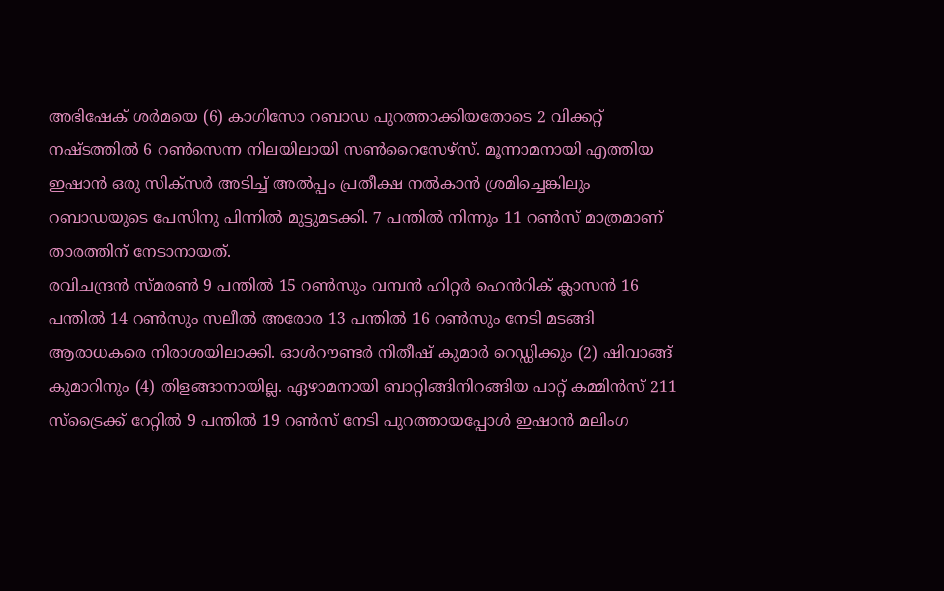അഭിഷേക് ശർമയെ (6) കാഗിസോ റബാഡ പുറത്താക്കിയതോടെ 2 വിക്കറ്റ് നഷ്ടത്തിൽ 6 റൺസെന്ന നിലയിലായി സൺറൈസേഴ്സ്. മൂന്നാമനായി എത്തിയ ഇഷാൻ ഒരു സിക്സർ അടിച്ച് അൽപ്പം പ്രതീക്ഷ നൽകാൻ ശ്രമിച്ചെങ്കിലും റബാഡയുടെ പേസിനു പിന്നിൽ മുട്ടുമടക്കി. 7 പന്തിൽ നിന്നും 11 റൺസ് മാത്രമാണ് താരത്തിന് നേടാനായത്.
രവിചന്ദ്രൻ സ്മരൺ 9 പന്തിൽ 15 റൺസും വമ്പൻ ഹിറ്റർ ഹെൻറിക് ക്ലാസൻ 16 പന്തിൽ 14 റൺസും സലീൽ അരോര 13 പന്തിൽ 16 റൺസും നേടി മടങ്ങി ആരാധകരെ നിരാശയിലാക്കി. ഓൾറൗണ്ടർ നിതീഷ് കുമാർ റെഡ്ഡിക്കും (2) ഷിവാങ്ങ് കുമാറിനും (4) തിളങ്ങാനായില്ല. ഏഴാമനായി ബാറ്റിങ്ങിനിറങ്ങിയ പാറ്റ് കമ്മിൻസ് 211 സ്ട്രൈക്ക് റേറ്റിൽ 9 പന്തിൽ 19 റൺസ് നേടി പുറത്തായപ്പോൾ ഇഷാൻ മലിംഗ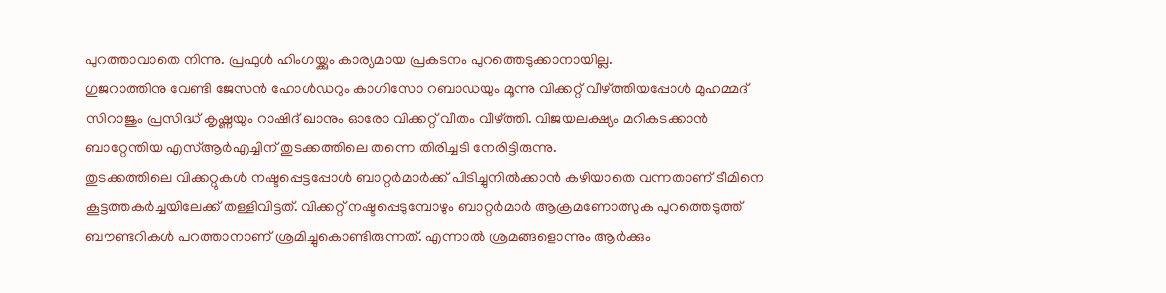പുറത്താവാതെ നിന്നു. പ്രഫുൾ ഹിംഗയ്ക്കും കാര്യമായ പ്രകടനം പുറത്തെടുക്കാനായില്ല.
ഗുജറാത്തിനു വേണ്ടി ജേസൻ ഹോൾഡറും കാഗിസോ റബാഡയും മൂന്നു വിക്കറ്റ് വീഴ്ത്തിയപ്പോൾ മുഹമ്മദ് സിറാജും പ്രസിദ്ധ് കൃഷ്ണയും റാഷിദ് ഖാനും ഓരോ വിക്കറ്റ് വീതം വീഴ്ത്തി. വിജയലക്ഷ്യം മറികടക്കാൻ ബാറ്റേന്തിയ എസ്ആർഎച്ചിന് തുടക്കത്തിലെ തന്നെ തിരിച്ചടി നേരിട്ടിരുന്നു.
തുടക്കത്തിലെ വിക്കറ്റുകൾ നഷ്ടപ്പെട്ടപ്പോൾ ബാറ്റർമാർക്ക് പിടിച്ചുനിൽക്കാൻ കഴിയാതെ വന്നതാണ് ടീമിനെ കൂട്ടത്തകർച്ചയിലേക്ക് തള്ളിവിട്ടത്. വിക്കറ്റ് നഷ്ടപ്പെടുമ്പോഴും ബാറ്റർമാർ ആക്രമണോത്സുക പുറത്തെടുത്ത് ബൗണ്ടറികൾ പറത്താനാണ് ശ്രമിച്ചുകൊണ്ടിരുന്നത്. എന്നാൽ ശ്രമങ്ങളൊന്നും ആർക്കും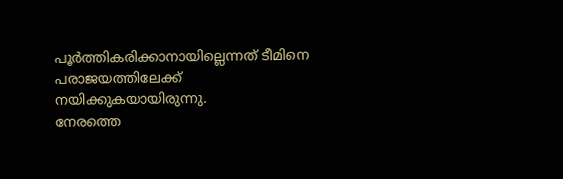പൂർത്തികരിക്കാനായില്ലെന്നത് ടീമിനെ പരാജയത്തിലേക്ക് നയിക്കുകയായിരുന്നു.
നേരത്തെ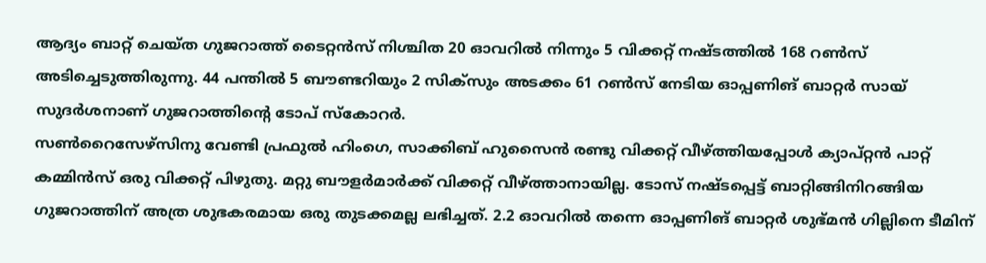ആദ്യം ബാറ്റ് ചെയ്ത ഗുജറാത്ത് ടൈറ്റൻസ് നിശ്ചിത 20 ഓവറിൽ നിന്നും 5 വിക്കറ്റ് നഷ്ടത്തിൽ 168 റൺസ് അടിച്ചെടുത്തിരുന്നു. 44 പന്തിൽ 5 ബൗണ്ടറിയും 2 സിക്സും അടക്കം 61 റൺസ് നേടിയ ഓപ്പണിങ് ബാറ്റർ സായ് സുദർശനാണ് ഗുജറാത്തിന്റെ ടോപ് സ്കോറർ.
സൺറൈസേഴ്സിനു വേണ്ടി പ്രഫുൽ ഹിംഗെ, സാക്കിബ് ഹുസൈൻ രണ്ടു വിക്കറ്റ് വീഴ്ത്തിയപ്പോൾ ക്യാപ്റ്റൻ പാറ്റ് കമ്മിൻസ് ഒരു വിക്കറ്റ് പിഴുതു. മറ്റു ബൗളർമാർക്ക് വിക്കറ്റ് വീഴ്ത്താനായില്ല. ടോസ് നഷ്ടപ്പെട്ട് ബാറ്റിങ്ങിനിറങ്ങിയ ഗുജറാത്തിന് അത്ര ശുഭകരമായ ഒരു തുടക്കമല്ല ലഭിച്ചത്. 2.2 ഓവറിൽ തന്നെ ഓപ്പണിങ് ബാറ്റർ ശുഭ്മൻ ഗില്ലിനെ ടീമിന്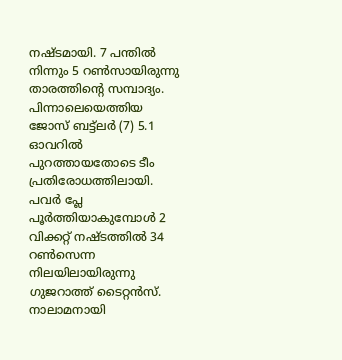നഷ്ടമായി. 7 പന്തിൽ നിന്നും 5 റൺസായിരുന്നു താരത്തിന്റെ സമ്പാദ്യം. പിന്നാലെയെത്തിയ ജോസ് ബട്ട്ലർ (7) 5.1 ഓവറിൽ പുറത്തായതോടെ ടീം പ്രതിരോധത്തിലായി. പവർ പ്ലേ പൂർത്തിയാകുമ്പോൾ 2 വിക്കറ്റ് നഷ്ടത്തിൽ 34 റൺസെന്ന നിലയിലായിരുന്നു ഗുജറാത്ത് ടൈറ്റൻസ്. നാലാമനായി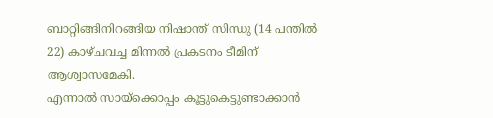ബാറ്റിങ്ങിനിറങ്ങിയ നിഷാന്ത് സിന്ധു (14 പന്തിൽ 22) കാഴ്ചവച്ച മിന്നൽ പ്രകടനം ടീമിന് ആശ്വാസമേകി.
എന്നാൽ സായ്ക്കൊപ്പം കൂട്ടുകെട്ടുണ്ടാക്കാൻ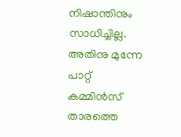നിഷാന്തിനും സാധിച്ചില്ല. അതിനു മുന്നേ പാറ്റ് കമ്മിൻസ് താരത്തെ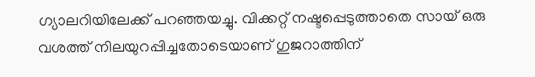ഗ്യാലറിയിലേക്ക് പറഞ്ഞയച്ചു. വിക്കറ്റ് നഷ്ടപ്പെടുത്താതെ സായ് ഒരു വശത്ത് നിലയുറപ്പിച്ചതോടെയാണ് ഗുജറാത്തിന്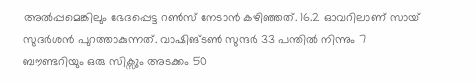അൽപ്പമെങ്കിലും ഭേദപ്പെട്ട റൺസ് നേടാൻ കഴിഞ്ഞത്. 16.2 ഓവറിലാണ് സായ് സുദർശൻ പുറത്താകുന്നത്. വാഷിങ്ടൺ സുന്ദർ 33 പന്തിൽ നിന്നും 7 ബൗണ്ടറിയും ഒരു സിക്സും അടക്കം 50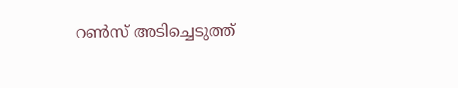റൺസ് അടിച്ചെടുത്ത്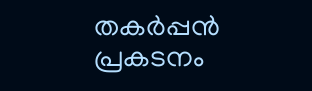തകർപ്പൻ പ്രകടനം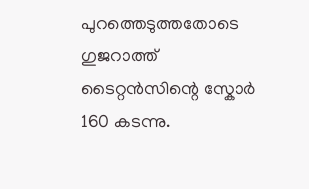പുറത്തെടുത്തതോടെ ഗുജറാത്ത് ടൈറ്റൻസിന്റെ സ്കോർ 160 കടന്നു.